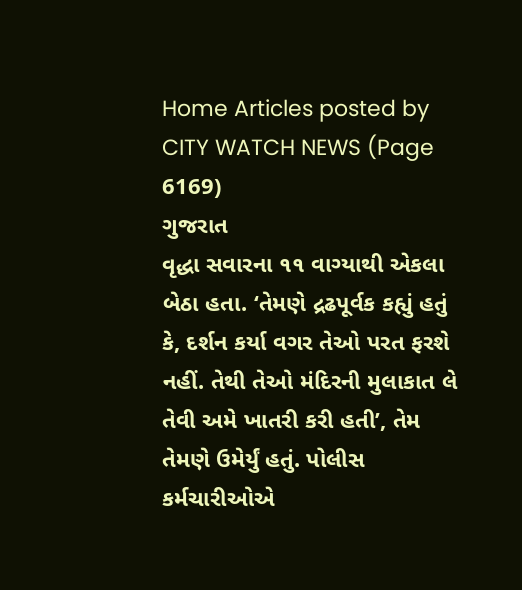Home Articles posted by CITY WATCH NEWS (Page 6169)
ગુજરાત
વૃદ્ધા સવારના ૧૧ વાગ્યાથી એકલા બેઠા હતા. ‘તેમણે દ્રઢપૂર્વક કહ્યું હતું કે, દર્શન કર્યા વગર તેઓ પરત ફરશે નહીં. તેથી તેઓ મંદિરની મુલાકાત લે તેવી અમે ખાતરી કરી હતી’, તેમ તેમણે ઉમેર્યું હતું. પોલીસ કર્મચારીઓએ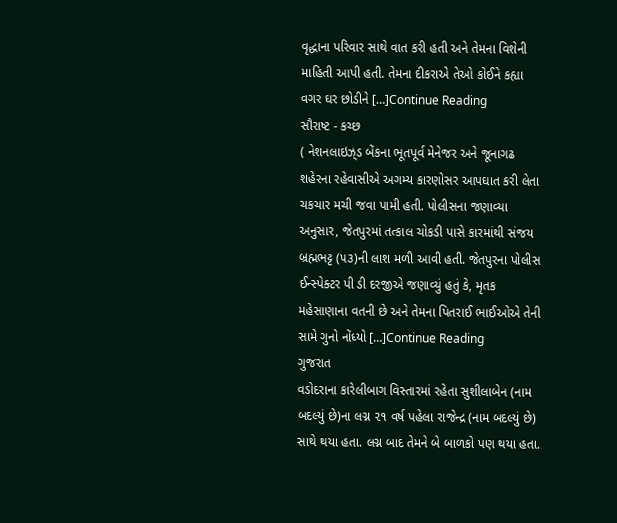વૃદ્ધાના પરિવાર સાથે વાત કરી હતી અને તેમના વિશેની માહિતી આપી હતી. તેમના દીકરાએ તેઓ કોઈને કહ્યા વગર ઘર છોડીને […]Continue Reading
સૌરાષ્ટ - કચ્છ
( નેશનલાઇઝ્‌ડ બેંકના ભૂતપૂર્વ મેનેજર અને જૂનાગઢ શહેરના રહેવાસીએ અગમ્ય કારણોસર આપઘાત કરી લેતા ચકચાર મચી જવા પામી હતી. પોલીસના જણાવ્યા અનુસાર, જેતપુરમાં તત્કાલ ચોકડી પાસે કારમાંથી સંજય બ્રહ્મભટ્ટ (૫૩)ની લાશ મળી આવી હતી. જેતપુરના પોલીસ ઈન્સ્પેક્ટર પી ડી દરજીએ જણાવ્યું હતું કે, મૃતક મહેસાણાના વતની છે અને તેમના પિતરાઈ ભાઈઓએ તેની સામે ગુનો નોંધ્યો […]Continue Reading
ગુજરાત
વડોદરાના કારેલીબાગ વિસ્તારમાં રહેતા સુશીલાબેન (નામ બદલ્યું છે)ના લગ્ન ૨૧ વર્ષ પહેલા રાજેન્દ્ર (નામ બદલ્યું છે) સાથે થયા હતા. લગ્ન બાદ તેમને બે બાળકો પણ થયા હતા.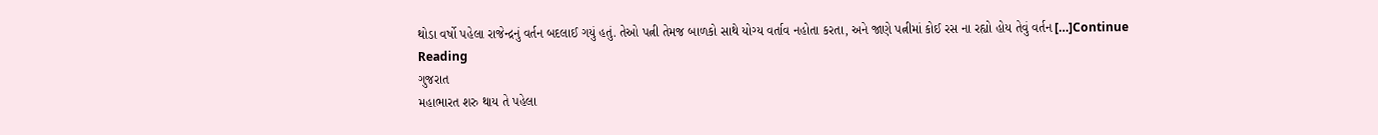થોડા વર્ષો પહેલા રાજેન્દ્રનું વર્તન બદલાઈ ગયું હતું. તેઓ પત્ની તેમજ બાળકો સાથે યોગ્ય વર્તાવ નહોતા કરતા, અને જાણે પત્નીમાં કોઈ રસ ના રહ્યો હોય તેવું વર્તન […]Continue Reading
ગુજરાત
મહાભારત શરુ થાય તે પહેલા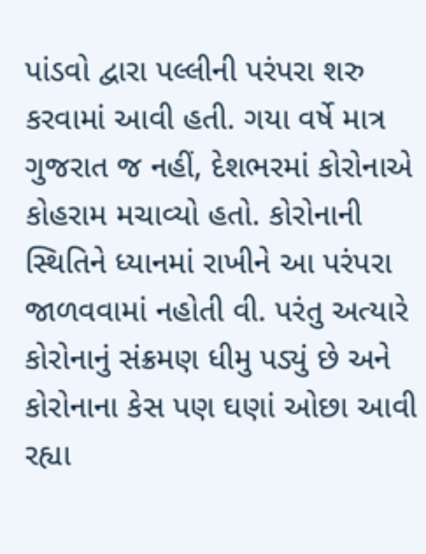પાંડવો દ્વારા પલ્લીની પરંપરા શરુ કરવામાં આવી હતી. ગયા વર્ષે માત્ર ગુજરાત જ નહીં, દેશભરમાં કોરોનાએ કોહરામ મચાવ્યો હતો. કોરોનાની સ્થિતિને ધ્યાનમાં રાખીને આ પરંપરા જાળવવામાં નહોતી વી. પરંતુ અત્યારે કોરોનાનું સંક્રમણ ધીમુ પડ્યું છે અને કોરોનાના કેસ પણ ઘણાં ઓછા આવી રહ્યા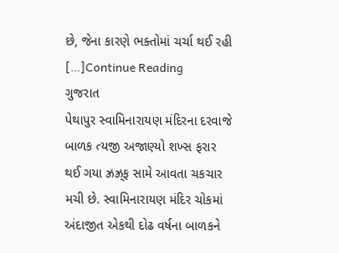છે, જેના કારણે ભક્તોમાં ચર્ચા થઈ રહી […]Continue Reading
ગુજરાત
પેથાપુર સ્વામિનારાયણ મંદિરના દરવાજે બાળક ત્યજી અજાણ્યો શખ્સ ફરાર થઈ ગયા ઝ્રઝ્ર્‌ફ સામે આવતા ચકચાર મચી છે. સ્વામિનારાયણ મંદિર ચોકમાં અંદાજીત એકથી દોઢ વર્ષના બાળકને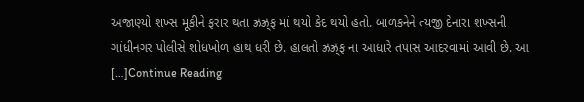અજાણ્યો શખ્સ મૂકીને ફરાર થતા ઝ્રઝ્ર્‌ફ માં થયો કેદ થયો હતો. બાળકનેને ત્યજી દેનારા શખ્સની ગાંધીનગર પોલીસે શોધખોળ હાથ ધરી છે. હાલતો ઝ્રઝ્ર્‌ફ ના આધારે તપાસ આદરવામાં આવી છે. આ […]Continue Reading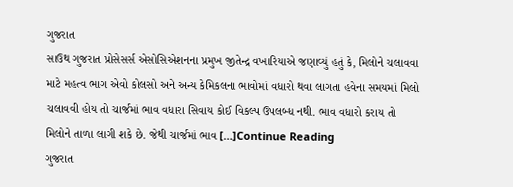ગુજરાત
સાઉથ ગુજરાત પ્રોસેસર્સ એસોસિએશનના પ્રમુખ જીતેન્દ્ર વખારિયાએ જણાવ્યું હતું કે, મિલોને ચલાવવા માટે મહત્વ ભાગ એવો કોલસો અને અન્ય કેમિકલના ભાવોમાં વધારો થવા લાગતા હવેના સમયમાં મિલો ચલાવવી હોય તો ચાર્જમાં ભાવ વધારા સિવાય કોઈ વિકલ્પ ઉપલબ્ધ નથી. ભાવ વધારો કરાય તો મિલોને તાળા લાગી શકે છે. જેથી ચાર્જમાં ભાવ […]Continue Reading
ગુજરાત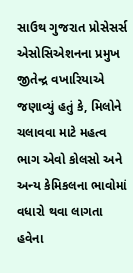સાઉથ ગુજરાત પ્રોસેસર્સ એસોસિએશનના પ્રમુખ જીતેન્દ્ર વખારિયાએ જણાવ્યું હતું કે, મિલોને ચલાવવા માટે મહત્વ ભાગ એવો કોલસો અને અન્ય કેમિકલના ભાવોમાં વધારો થવા લાગતા હવેના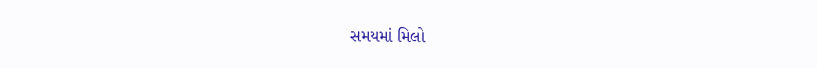સમયમાં મિલો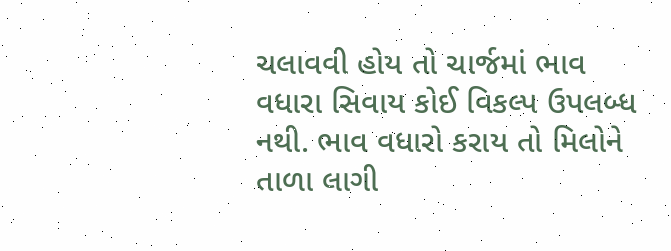ચલાવવી હોય તો ચાર્જમાં ભાવ વધારા સિવાય કોઈ વિકલ્પ ઉપલબ્ધ નથી. ભાવ વધારો કરાય તો મિલોને તાળા લાગી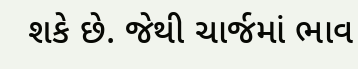શકે છે. જેથી ચાર્જમાં ભાવ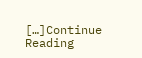[…]Continue Reading